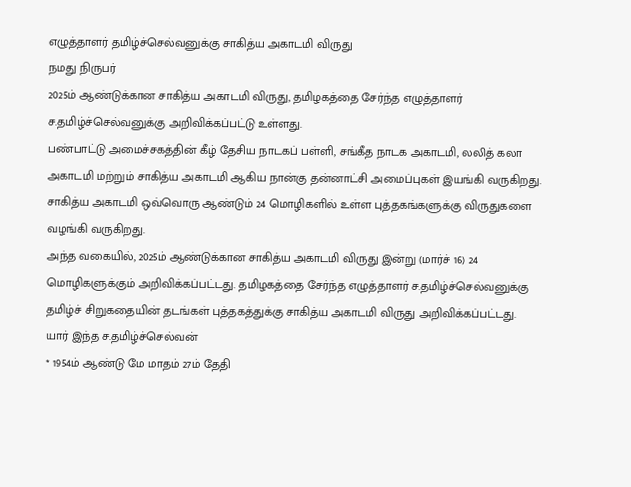எழுத்தாளர் தமிழ்ச்செல்வனுக்கு சாகித்ய அகாடமி விருது
நமது நிருபர்
2025ம் ஆண்டுக்கான சாகித்ய அகாடமி விருது, தமிழகத்தை சேர்ந்த எழுத்தாளர் ச.தமிழ்ச்செல்வனுக்கு அறிவிக்கப்பட்டு உள்ளது.
பண்பாட்டு அமைச்சகத்தின் கீழ் தேசிய நாடகப் பள்ளி, சங்கீத நாடக அகாடமி, லலித் கலா அகாடமி மற்றும் சாகித்ய அகாடமி ஆகிய நான்கு தன்னாட்சி அமைப்புகள் இயங்கி வருகிறது. சாகித்ய அகாடமி ஒவ்வொரு ஆண்டும் 24 மொழிகளில் உள்ள புத்தகங்களுக்கு விருதுகளை வழங்கி வருகிறது.
அந்த வகையில், 2025ம் ஆண்டுக்கான சாகித்ய அகாடமி விருது இன்று (மார்ச் 16) 24 மொழிகளுக்கும் அறிவிக்கப்பட்டது. தமிழகத்தை சேர்ந்த எழுத்தாளர் ச.தமிழ்ச்செல்வனுக்கு தமிழ்ச் சிறுகதையின் தடங்கள் புத்தகத்துக்கு சாகித்ய அகாடமி விருது அறிவிக்கப்பட்டது.
யார் இந்த ச.தமிழ்ச்செல்வன்
* 1954ம் ஆண்டு மே மாதம் 27ம் தேதி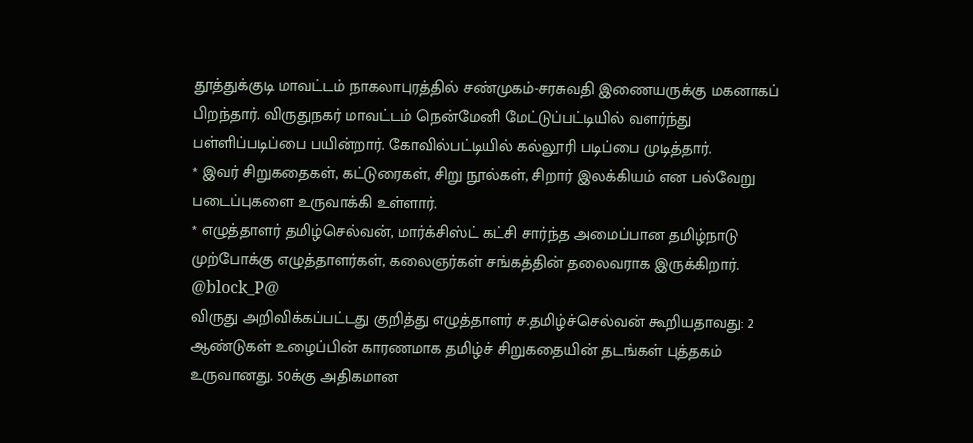தூத்துக்குடி மாவட்டம் நாகலாபுரத்தில் சண்முகம்-சரசுவதி இணையருக்கு மகனாகப் பிறந்தார். விருதுநகர் மாவட்டம் நென்மேனி மேட்டுப்பட்டியில் வளர்ந்து பள்ளிப்படிப்பை பயின்றார். கோவில்பட்டியில் கல்லூரி படிப்பை முடித்தார்.
* இவர் சிறுகதைகள், கட்டுரைகள், சிறு நூல்கள், சிறார் இலக்கியம் என பல்வேறு படைப்புகளை உருவாக்கி உள்ளார்.
* எழுத்தாளர் தமிழ்செல்வன், மார்க்சிஸ்ட் கட்சி சார்ந்த அமைப்பான தமிழ்நாடு முற்போக்கு எழுத்தாளர்கள், கலைஞர்கள் சங்கத்தின் தலைவராக இருக்கிறார்.
@block_P@
விருது அறிவிக்கப்பட்டது குறித்து எழுத்தாளர் ச.தமிழ்ச்செல்வன் கூறியதாவது: 2 ஆண்டுகள் உழைப்பின் காரணமாக தமிழ்ச் சிறுகதையின் தடங்கள் புத்தகம் உருவானது. 50க்கு அதிகமான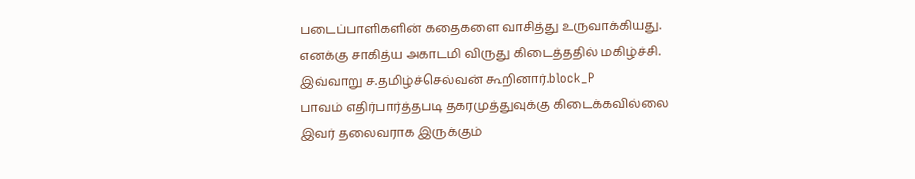படைப்பாளிகளின் கதைகளை வாசித்து உருவாக்கியது. எனக்கு சாகித்ய அகாடமி விருது கிடைத்ததில் மகிழ்ச்சி. இவ்வாறு ச.தமிழ்ச்செல்வன் கூறினார்.block_P
பாவம் எதிர்பார்த்தபடி தகரமுத்துவுக்கு கிடைக்கவில்லை
இவர் தலைவராக இருக்கும்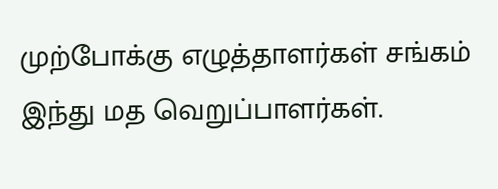முற்போக்கு எழுத்தாளர்கள் சங்கம் இந்து மத வெறுப்பாளர்கள்.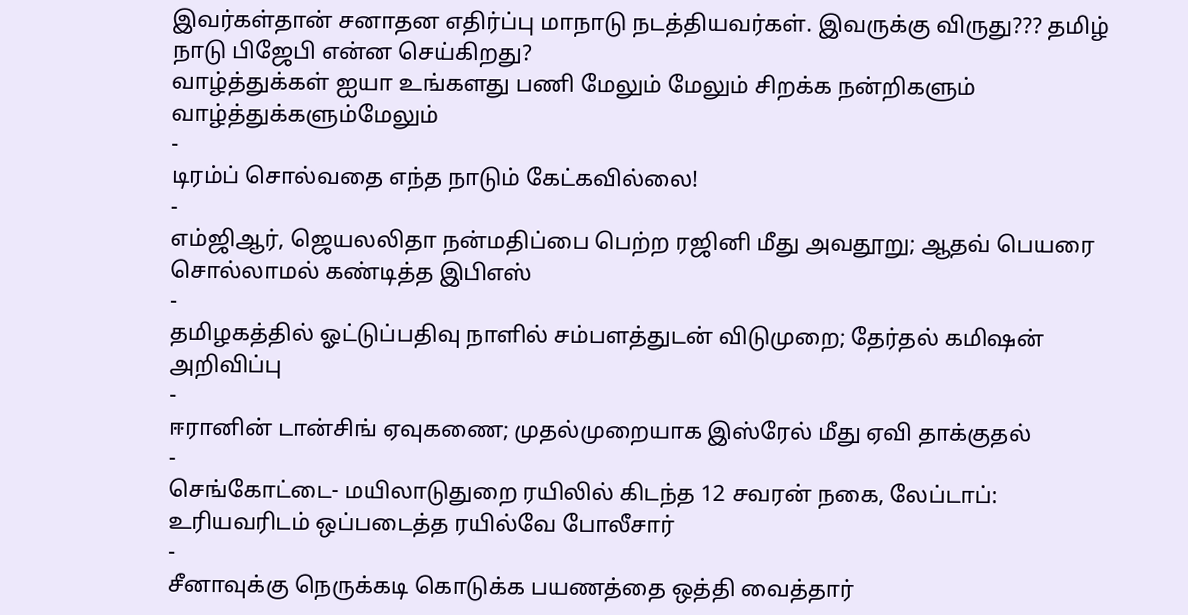இவர்கள்தான் சனாதன எதிர்ப்பு மாநாடு நடத்தியவர்கள். இவருக்கு விருது??? தமிழ் நாடு பிஜேபி என்ன செய்கிறது?
வாழ்த்துக்கள் ஐயா உங்களது பணி மேலும் மேலும் சிறக்க நன்றிகளும் வாழ்த்துக்களும்மேலும்
-
டிரம்ப் சொல்வதை எந்த நாடும் கேட்கவில்லை!
-
எம்ஜிஆர், ஜெயலலிதா நன்மதிப்பை பெற்ற ரஜினி மீது அவதூறு; ஆதவ் பெயரை சொல்லாமல் கண்டித்த இபிஎஸ்
-
தமிழகத்தில் ஓட்டுப்பதிவு நாளில் சம்பளத்துடன் விடுமுறை; தேர்தல் கமிஷன் அறிவிப்பு
-
ஈரானின் டான்சிங் ஏவுகணை; முதல்முறையாக இஸ்ரேல் மீது ஏவி தாக்குதல்
-
செங்கோட்டை- மயிலாடுதுறை ரயிலில் கிடந்த 12 சவரன் நகை, லேப்டாப்: உரியவரிடம் ஒப்படைத்த ரயில்வே போலீசார்
-
சீனாவுக்கு நெருக்கடி கொடுக்க பயணத்தை ஒத்தி வைத்தார்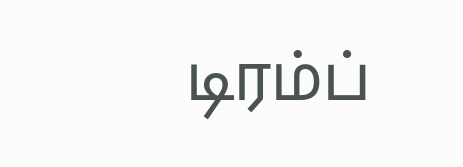டிரம்ப்